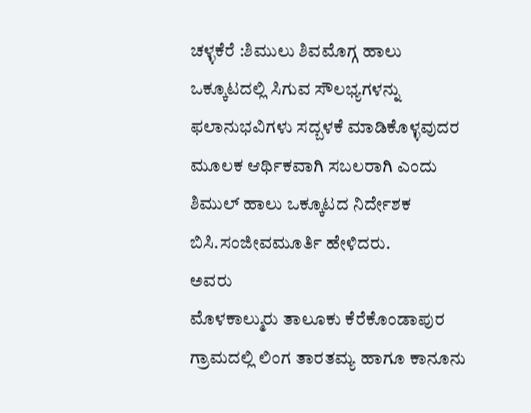ಚಳ್ಳಕೆರೆ :ಶಿಮುಲು ಶಿವಮೊಗ್ಗ ಹಾಲು ಒಕ್ಕೂಟದಲ್ಲಿ ಸಿಗುವ ಸೌಲಭ್ಯಗಳನ್ನು ಫಲಾನುಭವಿಗಳು ಸದ್ಬಳಕೆ ಮಾಡಿಕೊಳ್ಳವುದರ ಮೂಲಕ ಆರ್ಥಿಕವಾಗಿ ಸಬಲರಾಗಿ ಎಂದು ಶಿಮುಲ್ ಹಾಲು ಒಕ್ಕೂಟದ ನಿರ್ದೇಶಕ ಬಿಸಿ.ಸಂಜೀವಮೂರ್ತಿ ಹೇಳಿದರು.
ಅವರು
ಮೊಳಕಾಲ್ಮುರು ತಾಲೂಕು ಕೆರೆಕೊಂಡಾಪುರ ಗ್ರಾಮದಲ್ಲಿ ಲಿಂಗ ತಾರತಮ್ಯ ಹಾಗೂ ಕಾನೂನು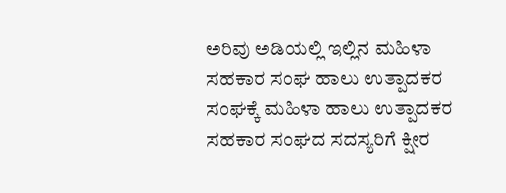ಅರಿವು ಅಡಿಯಲ್ಲಿ ಇಲ್ಲಿನ ಮಹಿಳಾ ಸಹಕಾರ ಸಂಘ ಹಾಲು ಉತ್ಪಾದಕರ ಸಂಘಕ್ಕೆ ಮಹಿಳಾ ಹಾಲು ಉತ್ಪಾದಕರ ಸಹಕಾರ ಸಂಘದ ಸದಸ್ಯರಿಗೆ ಕ್ಷೀರ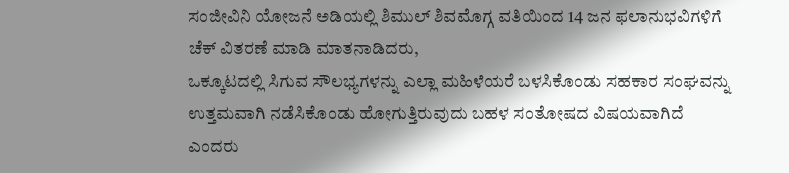ಸಂಜೀವಿನಿ ಯೋಜನೆ ಅಡಿಯಲ್ಲಿ ಶಿಮುಲ್ ಶಿವಮೊಗ್ಗ ವತಿಯಿಂದ 14 ಜನ ಫಲಾನುಭವಿಗಳಿಗೆ ಚೆಕ್ ವಿತರಣೆ ಮಾಡಿ ಮಾತನಾಡಿದರು,
ಒಕ್ಕೂಟದಲ್ಲಿ ಸಿಗುವ ಸೌಲಭ್ಯಗಳನ್ನು ಎಲ್ಲಾ ಮಹಿಳೆಯರೆ ಬಳಸಿಕೊಂಡು ಸಹಕಾರ ಸಂಘವನ್ನು ಉತ್ತಮವಾಗಿ ನಡೆಸಿಕೊಂಡು ಹೋಗುತ್ತಿರುವುದು ಬಹಳ ಸಂತೋಷದ ವಿಷಯವಾಗಿದೆ ಎಂದರು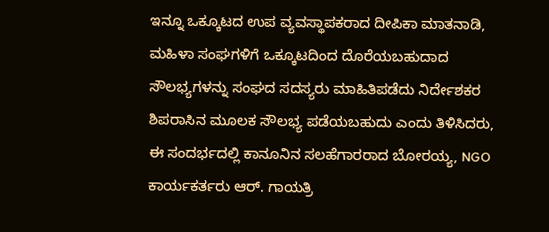ಇನ್ನೂ ಒಕ್ಕೂಟದ ಉಪ ವ್ಯವಸ್ಥಾಪಕರಾದ ದೀಪಿಕಾ ಮಾತನಾಡಿ, ಮಹಿಳಾ ಸಂಘಗಳಿಗೆ ಒಕ್ಕೂಟದಿಂದ ದೊರೆಯಬಹುದಾದ ಸೌಲಭ್ಯಗಳನ್ನು ಸಂಘದ ಸದಸ್ಯರು ಮಾಹಿತಿಪಡೆದು ನಿರ್ದೇಶಕರ ಶಿಪರಾಸಿನ ಮೂಲಕ ಸೌಲಭ್ಯ ಪಡೆಯಬಹುದು ಎಂದು ತಿಳಿಸಿದರು,
ಈ ಸಂದರ್ಭದಲ್ಲಿ ಕಾನೂನಿನ ಸಲಹೆಗಾರರಾದ ಬೋರಯ್ಯ, NGO ಕಾರ್ಯಕರ್ತರು ಆರ್. ಗಾಯತ್ರಿ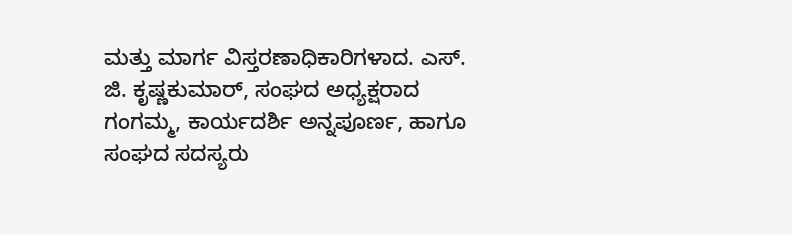ಮತ್ತು ಮಾರ್ಗ ವಿಸ್ತರಣಾಧಿಕಾರಿಗಳಾದ. ಎಸ್. ಜಿ. ಕೃಷ್ಣಕುಮಾರ್, ಸಂಘದ ಅಧ್ಯಕ್ಷರಾದ ಗಂಗಮ್ಮ, ಕಾರ್ಯದರ್ಶಿ ಅನ್ನಪೂರ್ಣ, ಹಾಗೂ ಸಂಘದ ಸದಸ್ಯರು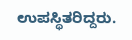ಉಪಸ್ಥಿತರಿದ್ದರು.